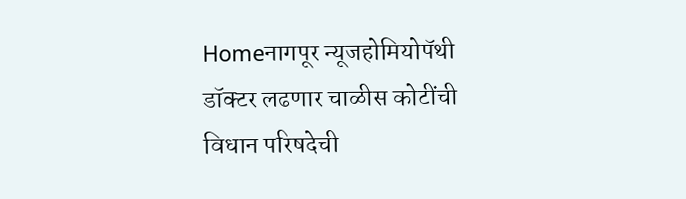Homeनागपूर न्यूजहोमियोपॅथी डॉक्टर लढणार चाळीस कोटींची विधान परिषदेची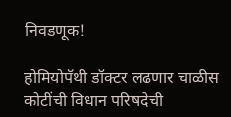निवडणूक!

होमियोपॅथी डॉक्टर लढणार चाळीस कोटींची विधान परिषदेची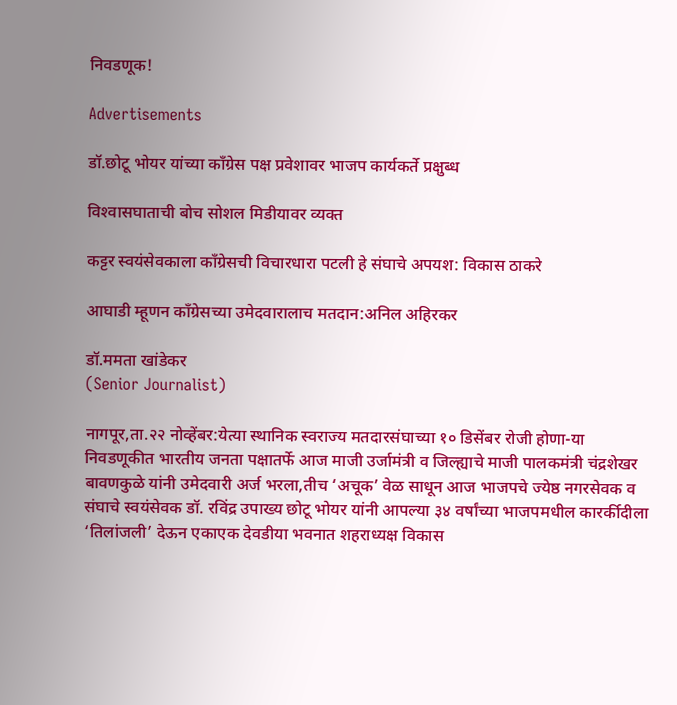निवडणूक!

Advertisements

डॉ.छोटू भोयर यांच्या काँग्रेस पक्ष प्रवेशावर भाजप कार्यकर्ते प्रक्षुब्ध

विश्‍वासघाताची बोच सोशल मिडीयावर व्यक्त

कट्टर स्वयंसेवकाला काँग्रेसची विचारधारा पटली हे संघाचे अपयश: विकास ठाकरे

आघाडी म्हूणन काँग्रेसच्या उमेदवारालाच मतदान:अनिल अहिरकर

डॉ.ममता खांडेकर
(Senior Journalist)

नागपूर,ता.२२ नोव्हेंबर:येत्या स्थानिक स्वराज्य मतदारसंघाच्या १० डिसेंबर रोजी होणा-या निवडणूकीत भारतीय जनता पक्षातर्फे आज माजी उर्जामंत्री व जिल्ह्याचे माजी पालकमंत्री चंद्रशेखर बावणकुळे यांनी उमेदवारी अर्ज भरला,तीच ‘अचूक’ वेळ साधून आज भाजपचे ज्येष्ठ नगरसेवक व संघाचे स्वयंसेवक डॉ. रविंद्र उपाख्य छोटू भोयर यांनी आपल्या ३४ वर्षांच्या भाजपमधील कारर्कीदीला ‘तिलांजली’ देऊन एकाएक देवडीया भवनात शहराध्यक्ष विकास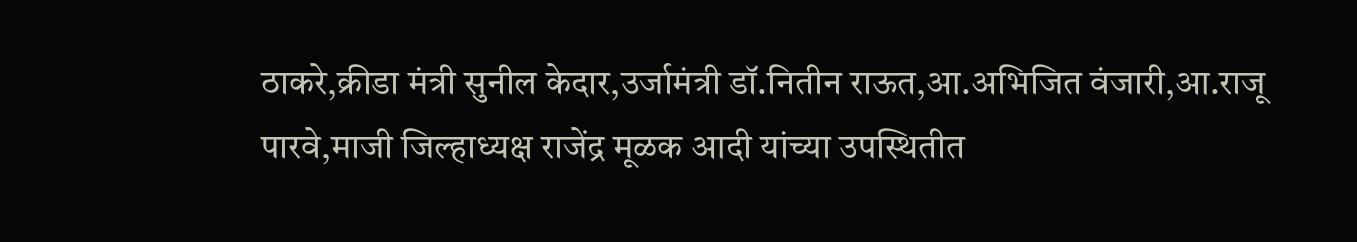ठाकरे,क्रीडा मंत्री सुनील केदार,उर्जामंत्री डॉ.नितीन राऊत,आ.अभिजित वंजारी,आ.राजू पारवे,माजी जिल्हाध्यक्ष राजेंद्र मूळक आदी यांच्या उपस्थितीत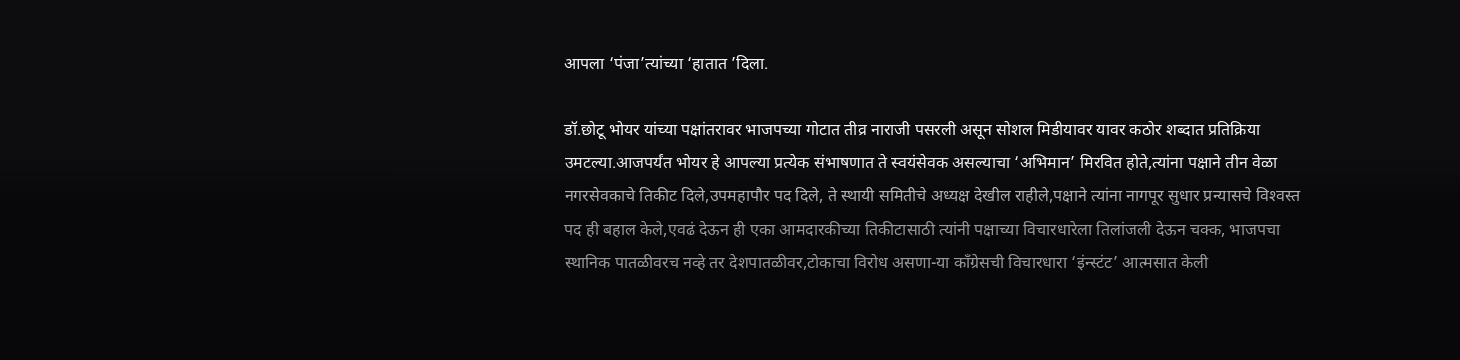आपला ‘पंजा’त्यांच्या ‘हातात ’दिला.

डॉ.छोटू भोयर यांच्या पक्षांतरावर भाजपच्या गोटात तीव्र नाराजी पसरली असून सोशल मिडीयावर यावर कठोर शब्दात प्रतिक्रिया उमटल्या.आजपर्यंत भोयर हे आपल्या प्रत्येक संभाषणात ते स्वयंसेवक असल्याचा ‘अभिमान’ मिरवित होते,त्यांना पक्षाने तीन वेळा नगरसेवकाचे तिकीट दिले,उपमहापौर पद दिले, ते स्थायी समितीचे अध्यक्ष देखील राहीले,पक्षाने त्यांना नागपूर सुधार प्रन्यासचे विश्‍वस्त पद ही बहाल केले,एवढं देऊन ही एका आमदारकीच्या तिकीटासाठी त्यांनी पक्षाच्या विचारधारेला तिलांजली देऊन चक्क, भाजपचा स्थानिक पातळीवरच नव्हे तर देशपातळीवर,टोकाचा विरोध असणा-या काँग्रेसची विचारधारा ‘इंन्स्टंट’ आत्मसात केली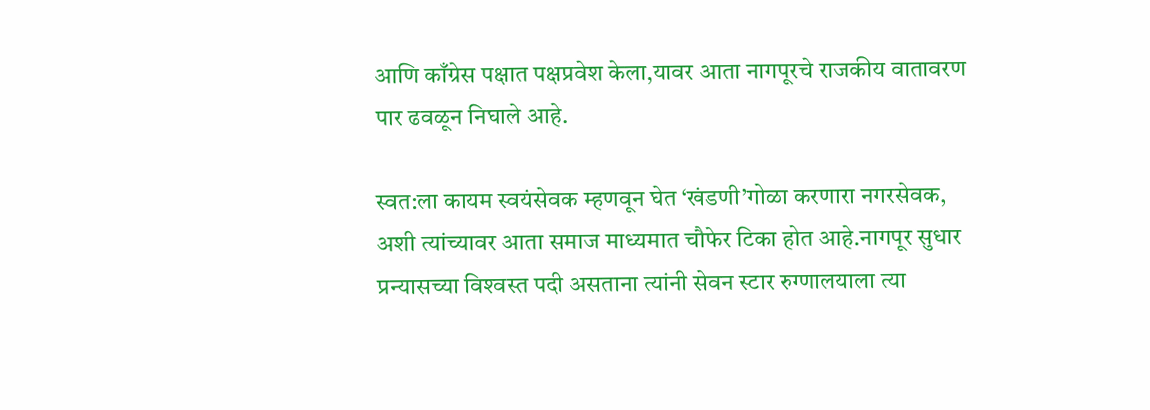आणि काँग्रेस पक्षात पक्षप्रवेश केला,यावर आता नागपूरचे राजकीय वातावरण पार ढवळून निघाले आहे.

स्वत:ला कायम स्वयंसेवक म्हणवून घेत ‘खंडणी’गोळा करणारा नगरसेवक, अशी त्यांच्यावर आता समाज माध्यमात चौफेर टिका होत आहे.नागपूर सुधार प्रन्यासच्या विश्‍वस्त पदी असताना त्यांनी सेवन स्टार रुग्णालयाला त्या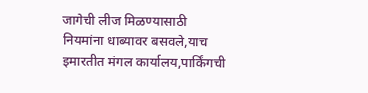जागेची लीज मिळण्यासाठी नियमांना धाब्यावर बसवले,याच इमारतीत मंगल कार्यालय,पार्किंगची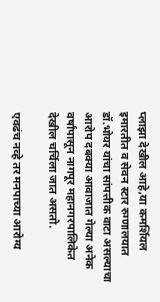प्लाझा देखील आहे,या कमर्शियल इमारतीत व सेवन स्टार रुग्णालयात डॉ.भोयर यांचा सांपत्तीक वाटा असल्याचा आरोप दबक्या आवाजात गेल्या अनेक वर्षांपासून नागपूर महानगरपालिकेत देखील चर्चिला जात असतो.

एवढंच नव्हे तर मनपाच्या आरोग्य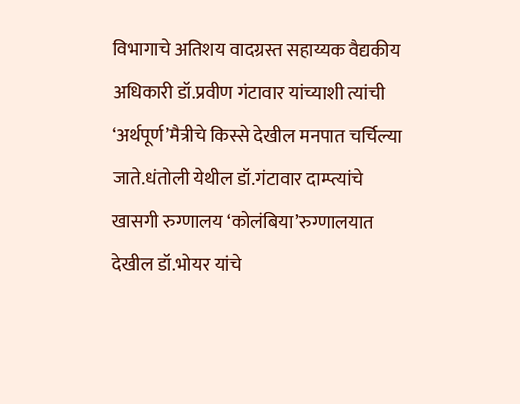विभागाचे अतिशय वादग्रस्त सहाय्यक वैद्यकीय अधिकारी डॉ.प्रवीण गंटावार यांच्याशी त्यांची ‘अर्थपूर्ण’मैत्रीचे किस्से देखील मनपात चर्चिल्या जाते.धंतोली येथील डॉ.गंटावार दाम्प्त्यांचे खासगी रुग्णालय ‘कोलंबिया’रुग्णालयात देखील डॉ.भोयर यांचे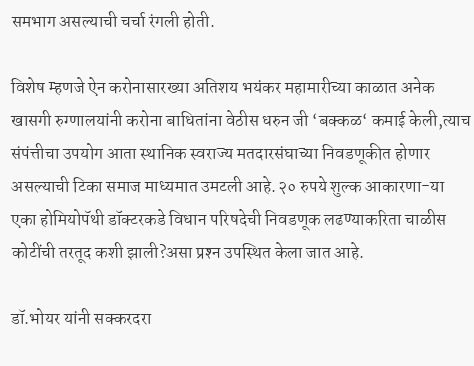समभाग असल्याची चर्चा रंगली होती.

विशेष म्हणजे ऐन करोनासारख्या अतिशय भयंकर महामारीच्या काळात अनेक खासगी रुग्णालयांनी करोना बाधितांना वेठीस धरुन जी ‘बक्कळ‘ कमाई केली,त्याच संपंत्तीचा उपयोग आता स्थानिक स्वराज्य मतदारसंघाच्या निवडणूकीत होणार असल्याची टिका समाज माध्यमात उमटली आहे.२० रुपये शुल्क आकारणा-या एका होमियोपॅथी डॉक्टरकडे विधान परिषदेची निवडणूक लढण्याकरिता चाळीस कोटींची तरतूद कशी झाली?असा प्रश्‍न उपस्थित केला जात आहे.

डॉ.भोयर यांनी सक्करदरा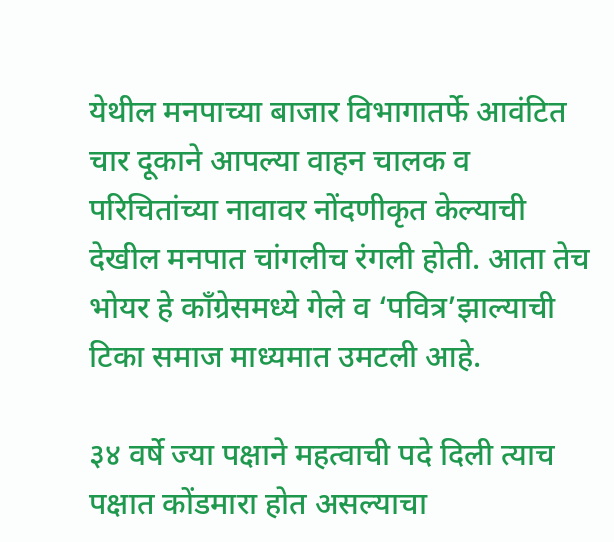येथील मनपाच्या बाजार विभागातर्फे आवंटित चार दूकाने आपल्या वाहन चालक व परिचितांच्या नावावर नोंदणीकृत केल्याची देखील मनपात चांगलीच रंगली होती. आता तेच भोयर हे काँग्रेसमध्ये गेले व ‘पवित्र’झाल्याची टिका समाज माध्यमात उमटली आहे.

३४ वर्षे ज्या पक्षाने महत्वाची पदे दिली त्याच पक्षात कोंडमारा होत असल्याचा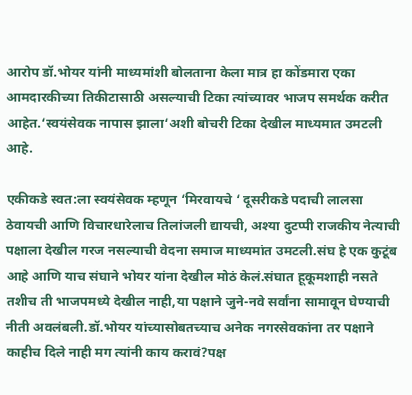आरोप डॉ.भोयर यांनी माध्यमांशी बोलताना केला मात्र हा कोंडमारा एका आमदारकीच्या तिकीटासाठी असल्याची टिका त्यांच्यावर भाजप समर्थक करीत आहेत.‘स्वयंसेवक नापास झाला‘अशी बोचरी टिका देखील माध्यमात उमटली आहे.

एकीकडे स्वत:ला स्वयंसेवक म्हणून ‘मिरवायचे ‘ दूसरीकडे पदाची लालसा ठेवायची आणि विचारधारेलाच तिलांजली द्यायची, अश्‍या दुटप्पी राजकीय नेत्याची पक्षाला देखील गरज नसल्याची वेदना समाज माध्यमांत उमटली.संघ हे एक कुटूंब आहे आणि याच संघाने भोयर यांना देखील मोठं केलं.संघात हूकूमशाही नसते तशीच ती भाजपमध्ये देखील नाही,या पक्षाने जुने-नवे सर्वांना सामावून घेण्याची नीती अवलंबली.डॉ.भोयर यांच्यासोबतच्याच अनेक नगरसेवकांना तर पक्षाने काहीच दिले नाही मग त्यांनी काय करावं?पक्ष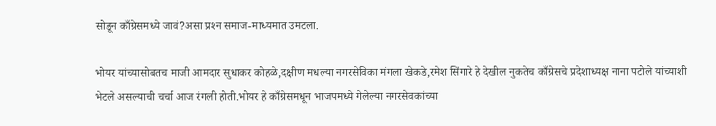सोडून काँग्रेसमध्ये जावं?असा प्रश्‍न समाज-माध्यमात उमटला.

भोयर यांच्यासोबतच माजी आमदार सुधाकर कोहळे,दक्षीण मधल्या नगरसेविका मंगला खेकडे,रमेश सिंगारे हे देखील नुकतेच काँग्रेसचे प्रदेशाध्यक्ष नाना पटोले यांच्याशी भेटले असल्याची चर्चा आज रंगली होती.भोयर हे काँग्रेसमधून भाजपमध्ये गेलेल्या नगरसेवकांच्या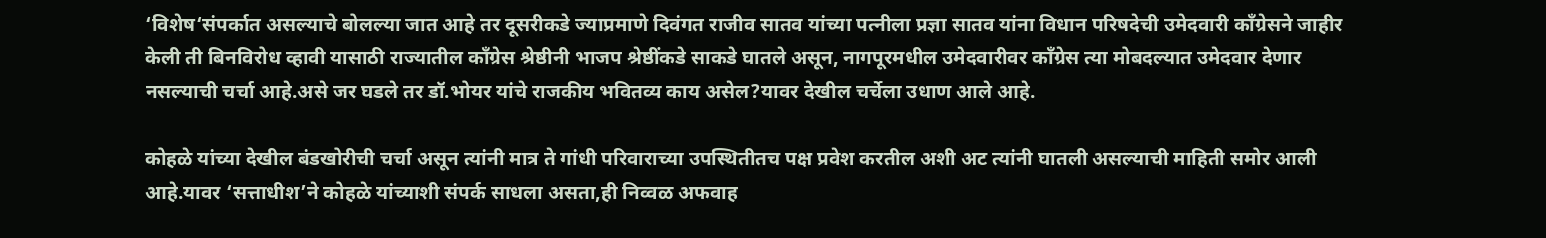‘विशेष‘संपर्कात असल्याचे बोलल्या जात आहे तर दूसरीकडे ज्याप्रमाणे दिवंगत राजीव सातव यांच्या पत्नीला प्रज्ञा सातव यांना विधान परिषदेची उमेदवारी काँग्रेसने जाहीर केली ती बिनविरोध व्हावी यासाठी राज्यातील कॉंग्रेस श्रेष्ठीनी भाजप श्रेष्ठींकडे साकडे घातले असून, नागपूरमधील उमेदवारीवर काँग्रेस त्या मोबदल्यात उमेदवार देणार नसल्याची चर्चा आहे.असे जर घडले तर डॉ.भोयर यांचे राजकीय भवितव्य काय असेल?यावर देखील चर्चेला उधाण आले आहे.

कोहळे यांच्या देखील बंडखोरीची चर्चा असून त्यांनी मात्र ते गांधी परिवाराच्या उपस्थितीतच पक्ष प्रवेश करतील अशी अट त्यांनी घातली असल्याची माहिती समोर आली आहे.यावर ‘सत्ताधीश’ने कोहळे यांच्याशी संपर्क साधला असता,ही निव्वळ अफवाह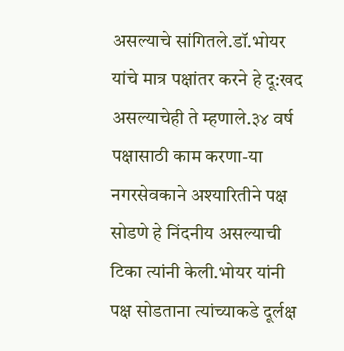असल्याचे सांगितले.डॉ.भोयर यांचे मात्र पक्षांतर करने हे दू:खद असल्याचेही ते म्हणाले.३४ वर्ष पक्षासाठी काम करणा-या नगरसेवकाने अश्‍यारितीने पक्ष सोडणे हे निंदनीय असल्याची टिका त्यांनी केली.भोयर यांनी पक्ष सोडताना त्यांच्याकडे दूर्लक्ष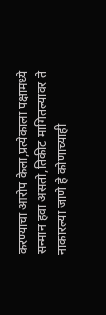करण्याचा आरोप केला,प्रत्येकाला पक्षामध्ये सन्मान हवा असतो,तिकीट मागितल्यावर ते नाकारल्या जाणे हे कोणाच्याही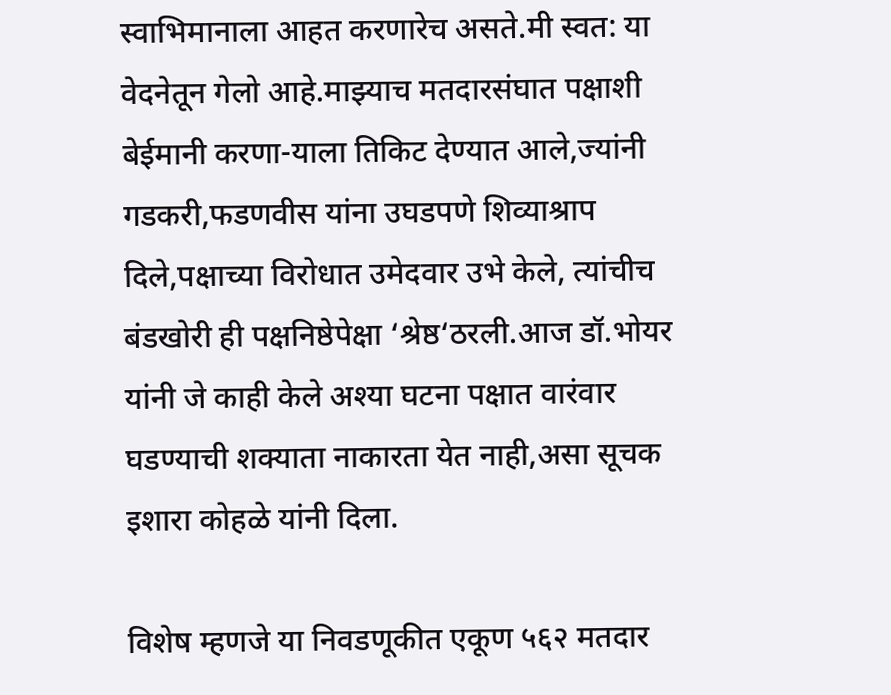स्वाभिमानाला आहत करणारेच असते.मी स्वत: या वेदनेतून गेलो आहे.माझ्याच मतदारसंघात पक्षाशी बेईमानी करणा-याला तिकिट देण्यात आले,ज्यांनी गडकरी,फडणवीस यांना उघडपणे शिव्याश्राप दिले,पक्षाच्या विरोधात उमेदवार उभे केले, त्यांचीच बंडखोरी ही पक्षनिष्ठेपेक्षा ‘श्रेष्ठ‘ठरली.आज डॉ.भोयर यांनी जे काही केले अश्‍या घटना पक्षात वारंवार घडण्याची शक्याता नाकारता येत नाही,असा सूचक इशारा कोहळे यांनी दिला.

विशेष म्हणजे या निवडणूकीत एकूण ५६२ मतदार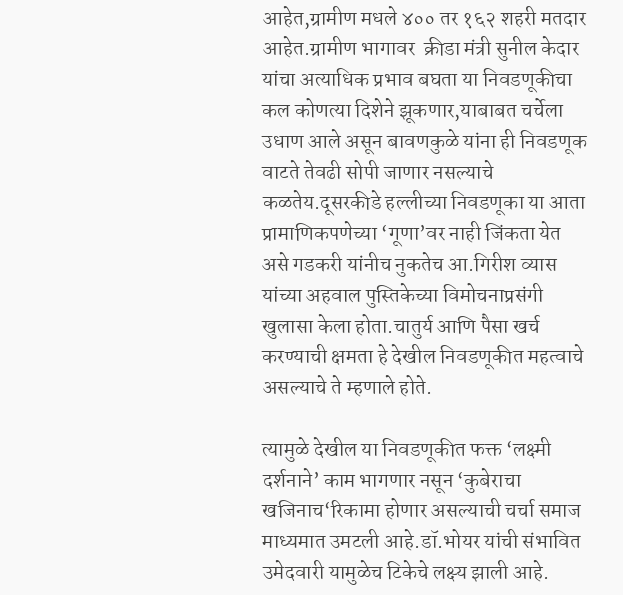आहेत,ग्रामीण मधले ४०० तर १६२ शहरी मतदार आहेत.ग्रामीण भागावर  क्रीडा मंत्री सुनील केदार यांचा अत्याधिक प्रभाव बघता या निवडणूकीचा कल कोणत्या दिशेने झूकणार,याबाबत चर्चेला उधाण आले असून बावणकुळे यांना ही निवडणूक वाटते तेवढी सोपी जाणार नसल्याचे कळतेय.दूसरकीडे हल्लीच्या निवडणूका या आता प्रामाणिकपणेच्या ‘गूणा’वर नाही जिंकता येत असे गडकरी यांनीच नुकतेच आ.गिरीश व्यास यांच्या अहवाल पुस्तिकेच्या विमोचनाप्रसंगी खुलासा केला होता.चातुर्य आणि पैसा खर्च करण्याची क्षमता हे देखील निवडणूकीत महत्वाचे असल्याचे ते म्हणाले होते.

त्यामुळे देखील या निवडणूकीत फक्त ‘लक्ष्मी दर्शनाने’ काम भागणार नसून ‘कुबेराचा खजिनाच‘रिकामा होणार असल्याची चर्चा समाज माध्यमात उमटली आहे.डॉ.भोयर यांची संभावित उमेदवारी यामुळेच टिकेचे लक्ष्य झाली आहे.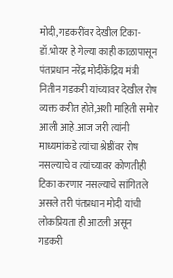मोदी,गडकरींवर देखील टिका-
डॉ.भोयर हे गेल्या काही काळापासून पंतप्रधान नरेंद्र मोदीकेंद्रिय मंत्री नितीन गडकरी यांच्यावर देखील रोष व्यक्त करीत होते,अशी माहिती समोर आली आहे.आज जरी त्यांनी माध्यमांकडे त्यांचा श्रेष्ठींवर रोष नसल्याचे व त्यांच्यावर कोणतीही टिका करणार नसल्याचे सांगितले असले तरी पंतप्रधान मोदी यांची लोकप्रियता ही आटली असून गडकरी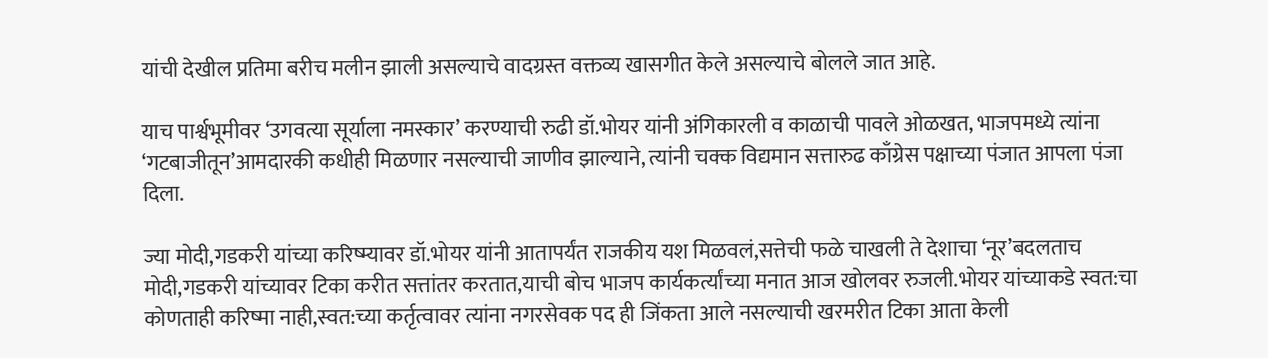यांची देखील प्रतिमा बरीच मलीन झाली असल्याचे वादग्रस्त वक्तव्य खासगीत केले असल्याचे बोलले जात आहे.

याच पार्श्वभूमीवर ‘उगवत्या सूर्याला नमस्कार’ करण्याची रुढी डॉ.भोयर यांनी अंगिकारली व काळाची पावले ओळखत, भाजपमध्ये त्यांना ‘गटबाजीतून’आमदारकी कधीही मिळणार नसल्याची जाणीव झाल्याने, त्यांनी चक्क विद्यमान सत्तारुढ काँग्रेस पक्षाच्या पंजात आपला पंजा दिला.

ज्या मोदी,गडकरी यांच्या करिष्म्यावर डॉ.भोयर यांनी आतापर्यंत राजकीय यश मिळवलं,सत्तेची फळे चाखली ते देशाचा ‘नूर’बदलताच मोदी,गडकरी यांच्यावर टिका करीत सत्तांतर करतात,याची बोच भाजप कार्यकर्त्यांच्या मनात आज खोलवर रुजली.भोयर यांच्याकडे स्वत:चा कोणताही करिष्मा नाही,स्वत:च्या कर्तृत्वावर त्यांना नगरसेवक पद ही जिंकता आले नसल्याची खरमरीत टिका आता केली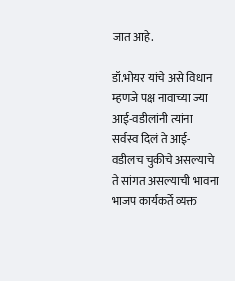जात आहे.

डॉ.भोयर यांचे असे विधान म्हणजे पक्ष नावाच्या ज्या आई-वडीलांनी त्यांना सर्वस्व दिलं ते आई-वडीलच चुकीचे असल्याचे ते सांगत असल्याची भावना भाजप कार्यकर्ते व्यक्त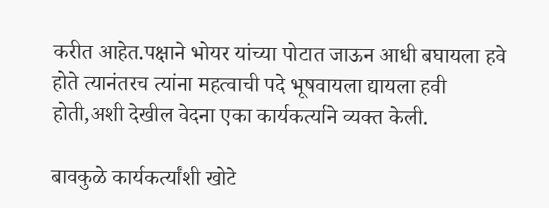करीत आहेत.पक्षाने भोयर यांच्या पोटात जाऊन आधी बघायला हवे होते त्यानंतरच त्यांना महत्वाची पदे भूषवायला द्यायला हवी होती,अशी देखील वेदना एका कार्यकर्त्याने व्यक्त केली.

बावकुळे कार्यकर्त्यांशी खोटे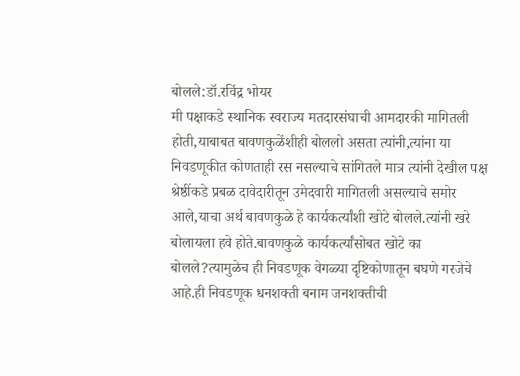बोलले:डॉ.रविंद्र भोयर
मी पक्षाकडे स्थानिक स्वराज्य मतदारसंघाची आमदारकी मागितली होती,याबाबत बावणकुळेंशीही बोललो असता त्यांनी,त्यांना या निवडणूकीत कोणताही रस नसल्याचे सांगितले मात्र त्यांनी देखील पक्ष श्रेष्ठींकडे प्रबळ दावेदारीतून उमेदवारी मागितली असल्याचे समोर आले,याचा अर्थ बावणकुळे हे कार्यकर्त्यांशी खोटे बोलले.त्यांनी खरे बोलायला हवे होते.बावणकुळे कार्यकर्त्यांसोबत खोटे का बोलले?त्यामुळेच ही निवडणूक वेगळ्या दृष्टिकोणातून बघणे गरजेचे आहे.ही निवडणूक धनशक्ती बनाम जनशक्तीची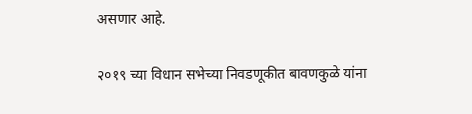असणार आहे.

२०१९ च्या विधान सभेच्या निवडणूकीत बावणकुळे यांना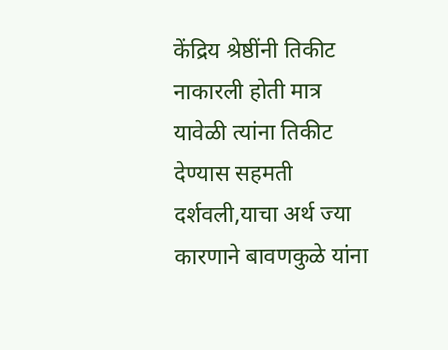केंद्रिय श्रेष्ठींनी तिकीट नाकारली होती मात्र यावेळी त्यांना तिकीट देण्यास सहमती दर्शवली,याचा अर्थ ज्या कारणाने बावणकुळे यांना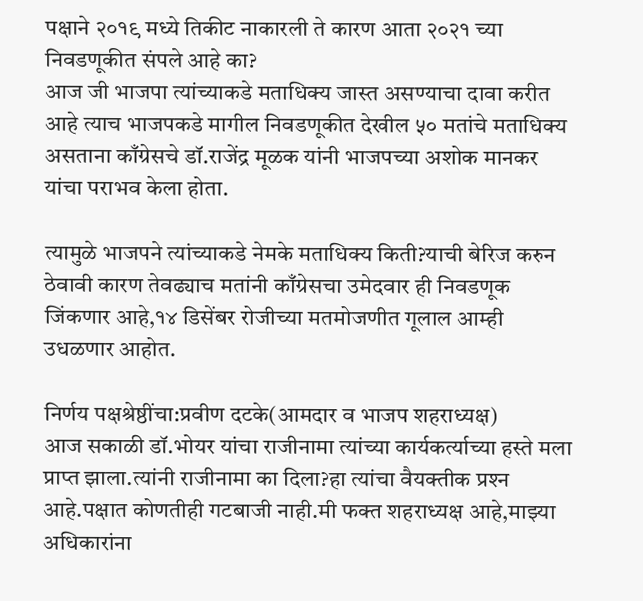पक्षाने २०१९ मध्ये तिकीट नाकारली ते कारण आता २०२१ च्या निवडणूकीत संपले आहे का?
आज जी भाजपा त्यांच्याकडे मताधिक्य जास्त असण्याचा दावा करीत आहे त्याच भाजपकडे मागील निवडणूकीत देखील ५० मतांचे मताधिक्य असताना काँग्रेसचे डॉ.राजेंद्र मूळक यांनी भाजपच्या अशोक मानकर यांचा पराभव केला होता.

त्यामुळे भाजपने त्यांच्याकडे नेमके मताधिक्य किती?याची बेरिज करुन ठेवावी कारण तेवढ्याच मतांनी काँग्रेसचा उमेदवार ही निवडणूक जिंकणार आहे,१४ डिसेंबर रोजीच्या मतमोजणीत गूलाल आम्ही उधळणार आहोत.

निर्णय पक्षश्रेष्ठींचा:प्रवीण दटके(आमदार व भाजप शहराध्यक्ष)
आज सकाळी डॉ.भोयर यांचा राजीनामा त्यांच्या कार्यकर्त्याच्या हस्ते मला प्राप्त झाला.त्यांनी राजीनामा का दिला?हा त्यांचा वैयक्तीक प्रश्‍न आहे.पक्षात कोणतीही गटबाजी नाही.मी फक्त शहराध्यक्ष आहे,माझ्या अधिकारांना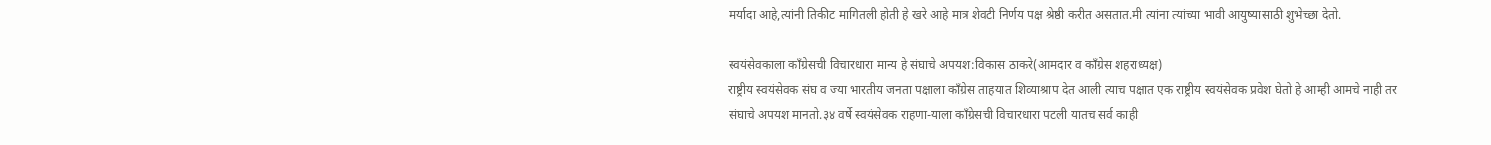मर्यादा आहे,त्यांनी तिकीट मागितली होती हे खरे आहे मात्र शेवटी निर्णय पक्ष श्रेष्ठी करीत असतात.मी त्यांना त्यांच्या भावी आयुष्यासाठी शुभेच्छा देतो.

स्वयंसेवकाला काँग्रेसची विचारधारा मान्य हे संघाचे अपयश:विकास ठाकरे(आमदार व काँग्रेस शहराध्यक्ष)
राष्ट्रीय स्वयंसेवक संघ व ज्या भारतीय जनता पक्षाला काँग्रेस ताहयात शिव्याश्राप देत आली त्याच पक्षात एक राष्ट्रीय स्वयंसेवक प्रवेश घेतो हे आम्ही आमचे नाही तर संघाचे अपयश मानतो.३४ वर्षे स्वयंसेवक राहणा-याला काँग्रेसची विचारधारा पटली यातच सर्व काही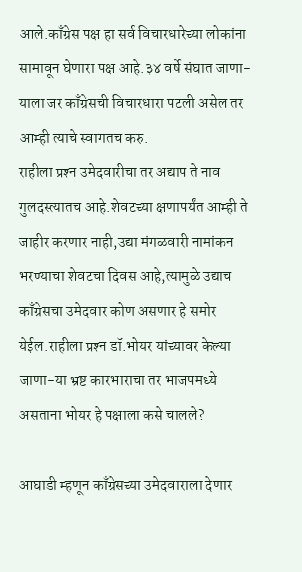आले.काँग्रेस पक्ष हा सर्व विचारधारेच्या लोकांना सामावून घेणारा पक्ष आहे.३४ वर्षे संघात जाणा-याला जर काँग्रेसची विचारधारा पटली असेल तर आम्ही त्याचे स्वागतच करु.
राहीला प्रश्‍न उमेदवारीचा तर अद्याप ते नाव गुलदस्त्यातच आहे.शेवटच्या क्षणापर्यंत आम्ही ते जाहीर करणार नाही,उद्या मंगळवारी नामांकन भरण्याचा शेवटचा दिवस आहे,त्यामुळे उद्याच काँग्रेसचा उमेदवार कोण असणार हे समोर येईल.राहीला प्रश्‍न डॉ.भोयर यांच्यावर केल्या जाणा-या भ्रष्ट कारभाराचा तर भाजपमध्ये असताना भोयर हे पक्षाला कसे चालले?

आघाडी म्हणून काँग्रेसच्या उमेदवाराला देणार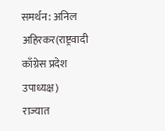समर्थन: अनिल अहिरकर(राष्ट्रवादी काँग्रेस प्रदेश उपाध्यक्ष)
राज्यात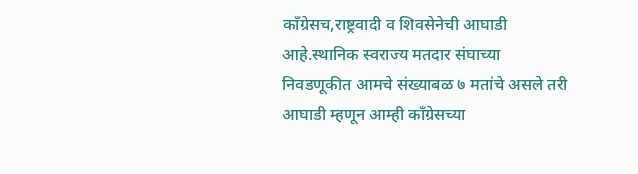काँग्रेसच,राष्ट्रवादी व शिवसेनेची आघाडी आहे.स्थानिक स्वराज्य मतदार संघाच्या निवडणूकीत आमचे संख्याबळ ७ मतांचे असले तरी आघाडी म्हणून आम्ही काँग्रेसच्या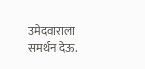उमेदवाराला समर्थन देऊ.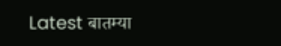Latest बातम्या